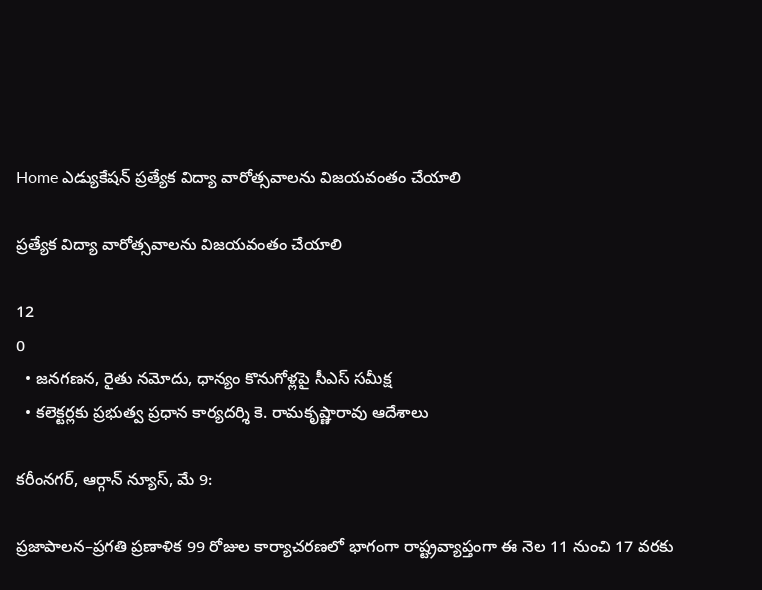Home ఎడ్యుకేషన్ ప్రత్యేక విద్యా వారోత్సవాలను విజయవంతం చేయాలి

ప్రత్యేక విద్యా వారోత్సవాలను విజయవంతం చేయాలి

12
0
  • జనగణన, రైతు నమోదు, ధాన్యం కొనుగోళ్లపై సీఎస్ సమీక్ష
  • కలెక్టర్లకు ప్రభుత్వ ప్రధాన కార్యదర్శి కె. రామకృష్ణారావు ఆదేశాలు

కరీంనగర్, ఆర్గాన్ న్యూస్, మే 9:

ప్రజాపాలన–ప్రగతి ప్రణాళిక 99 రోజుల కార్యాచరణలో భాగంగా రాష్ట్రవ్యాప్తంగా ఈ నెల 11 నుంచి 17 వరకు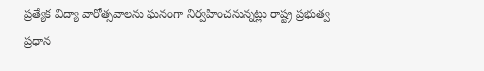ప్రత్యేక విద్యా వారోత్సవాలను ఘనంగా నిర్వహించనున్నట్లు రాష్ట్ర ప్రభుత్వ ప్రధాన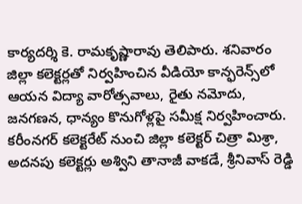కార్యదర్శి కె. రామకృష్ణారావు తెలిపారు. శనివారం జిల్లా కలెక్టర్లతో నిర్వహించిన వీడియో కాన్ఫరెన్స్‌లో ఆయన విద్యా వారోత్సవాలు, రైతు నమోదు, జనగణన, ధాన్యం కొనుగోళ్లపై సమీక్ష నిర్వహించారు.
కరీంనగర్ కలెక్టరేట్ నుంచి జిల్లా కలెక్టర్ చిత్రా మిశ్రా, అదనపు కలెక్టర్లు అశ్విని తానాజీ వాకడే, శ్రీనివాస్ రెడ్డి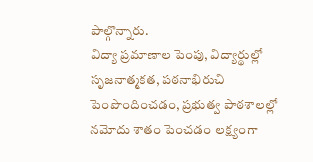పాల్గొన్నారు.
విద్యా ప్రమాణాల పెంపు, విద్యార్థుల్లో సృజనాత్మకత, పఠనాభిరుచి పెంపొందించడం, ప్రభుత్వ పాఠశాలల్లో నమోదు శాతం పెంచడం లక్ష్యంగా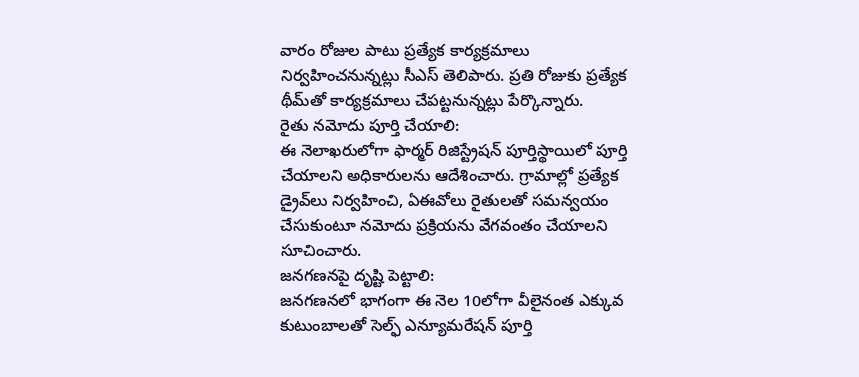వారం రోజుల పాటు ప్రత్యేక కార్యక్రమాలు నిర్వహించనున్నట్లు సీఎస్ తెలిపారు. ప్రతి రోజుకు ప్రత్యేక థీమ్‌తో కార్యక్రమాలు చేపట్టనున్నట్లు పేర్కొన్నారు.
రైతు నమోదు పూర్తి చేయాలి:
ఈ నెలాఖరులోగా ఫార్మర్ రిజిస్ట్రేషన్ పూర్తిస్థాయిలో పూర్తి చేయాలని అధికారులను ఆదేశించారు. గ్రామాల్లో ప్రత్యేక డ్రైవ్‌లు నిర్వహించి, ఏఈవోలు రైతులతో సమన్వయం చేసుకుంటూ నమోదు ప్రక్రియను వేగవంతం చేయాలని సూచించారు.
జనగణనపై దృష్టి పెట్టాలి:
జనగణనలో భాగంగా ఈ నెల 10లోగా వీలైనంత ఎక్కువ కుటుంబాలతో సెల్ఫ్ ఎన్యూమరేషన్ పూర్తి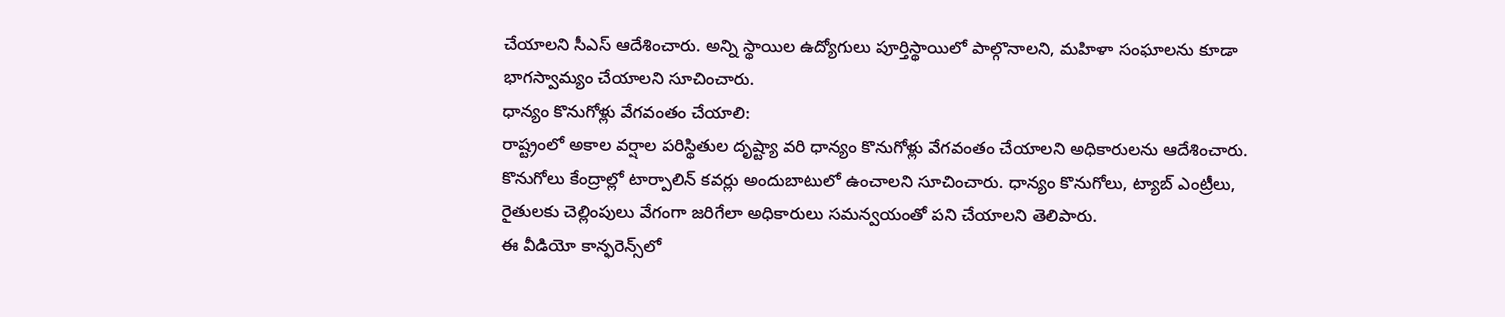చేయాలని సీఎస్ ఆదేశించారు. అన్ని స్థాయిల ఉద్యోగులు పూర్తిస్థాయిలో పాల్గొనాలని, మహిళా సంఘాలను కూడా భాగస్వామ్యం చేయాలని సూచించారు.
ధాన్యం కొనుగోళ్లు వేగవంతం చేయాలి:
రాష్ట్రంలో అకాల వర్షాల పరిస్థితుల దృష్ట్యా వరి ధాన్యం కొనుగోళ్లు వేగవంతం చేయాలని అధికారులను ఆదేశించారు. కొనుగోలు కేంద్రాల్లో టార్పాలిన్ కవర్లు అందుబాటులో ఉంచాలని సూచించారు. ధాన్యం కొనుగోలు, ట్యాబ్ ఎంట్రీలు, రైతులకు చెల్లింపులు వేగంగా జరిగేలా అధికారులు సమన్వయంతో పని చేయాలని తెలిపారు.
ఈ వీడియో కాన్ఫరెన్స్‌లో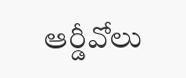ఆర్డీవోలు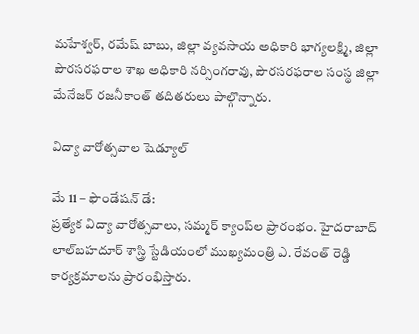మహేశ్వర్, రమేష్ బాబు, జిల్లా వ్యవసాయ అధికారి భాగ్యలక్ష్మి, జిల్లా పౌరసరఫరాల శాఖ అధికారి నర్సింగరావు, పౌరసరఫరాల సంస్థ జిల్లా మేనేజర్ రజనీకాంత్ తదితరులు పాల్గొన్నారు.

విద్యా వారోత్సవాల షెడ్యూల్

మే 11 – ఫౌండేషన్ డే:
ప్రత్యేక విద్యా వారోత్సవాలు, సమ్మర్ క్యాంప్‌ల ప్రారంభం. హైదరాబాద్ లాల్‌బహదూర్ శాస్త్రి స్టేడియంలో ముఖ్యమంత్రి ఎ. రేవంత్ రెడ్డి కార్యక్రమాలను ప్రారంభిస్తారు.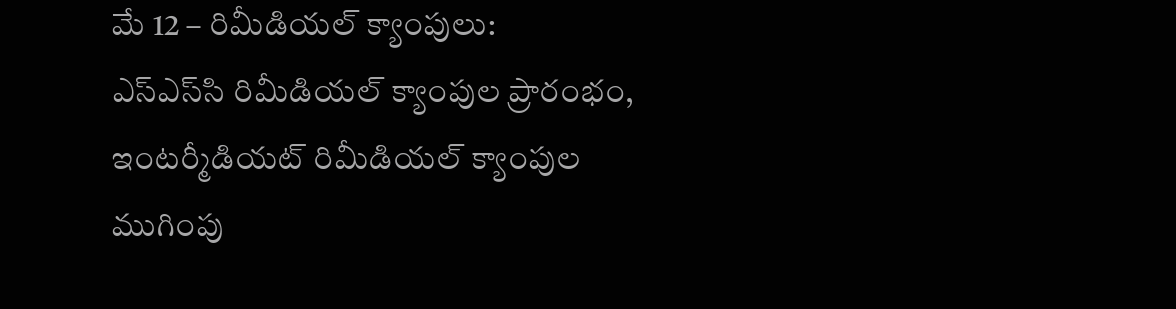మే 12 – రిమీడియల్ క్యాంపులు:
ఎస్‌ఎస్‌సి రిమీడియల్ క్యాంపుల ప్రారంభం, ఇంటర్మీడియట్ రిమీడియల్ క్యాంపుల ముగింపు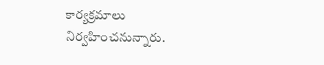కార్యక్రమాలు నిర్వహించనున్నారు.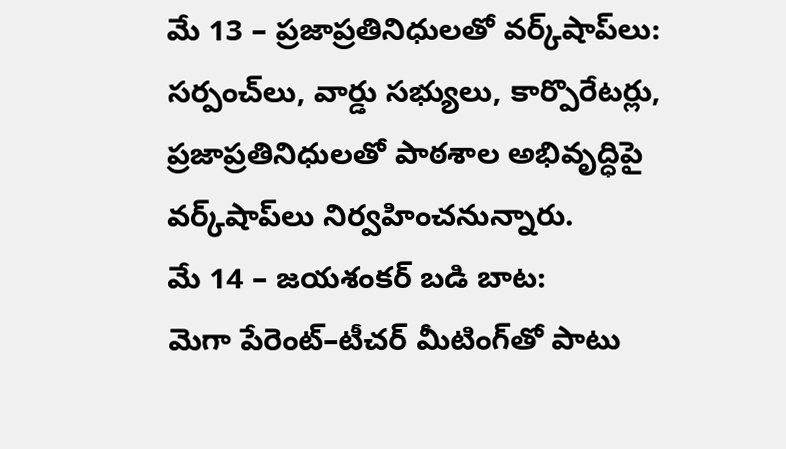మే 13 – ప్రజాప్రతినిధులతో వర్క్‌షాప్‌లు:
సర్పంచ్‌లు, వార్డు సభ్యులు, కార్పొరేటర్లు, ప్రజాప్రతినిధులతో పాఠశాల అభివృద్ధిపై వర్క్‌షాప్‌లు నిర్వహించనున్నారు.
మే 14 – జయశంకర్ బడి బాట:
మెగా పేరెంట్–టీచర్ మీటింగ్‌తో పాటు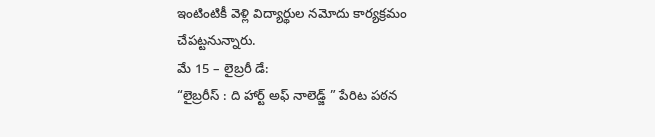ఇంటింటికీ వెళ్లి విద్యార్థుల నమోదు కార్యక్రమం చేపట్టనున్నారు.
మే 15 – లైబ్రరీ డే:
“లైబ్రరీస్ : ది హార్ట్ అఫ్ నాలెడ్జ్ ” పేరిట పఠన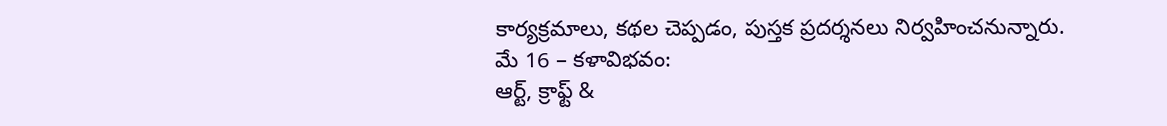కార్యక్రమాలు, కథల చెప్పడం, పుస్తక ప్రదర్శనలు నిర్వహించనున్నారు.
మే 16 – కళావిభవం:
ఆర్ట్, క్రాఫ్ట్ &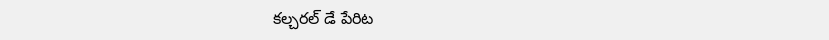కల్చరల్ డే పేరిట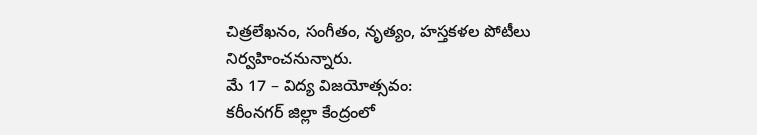చిత్రలేఖనం, సంగీతం, నృత్యం, హస్తకళల పోటీలు నిర్వహించనున్నారు.
మే 17 – విద్య విజయోత్సవం:
కరీంనగర్ జిల్లా కేంద్రంలో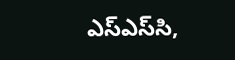ఎస్‌ఎస్‌సి,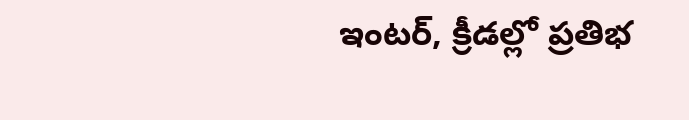ఇంటర్, క్రీడల్లో ప్రతిభ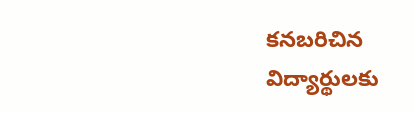కనబరిచిన విద్యార్థులకు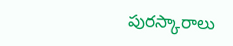పురస్కారాలు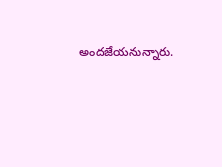అందజేయనున్నారు.